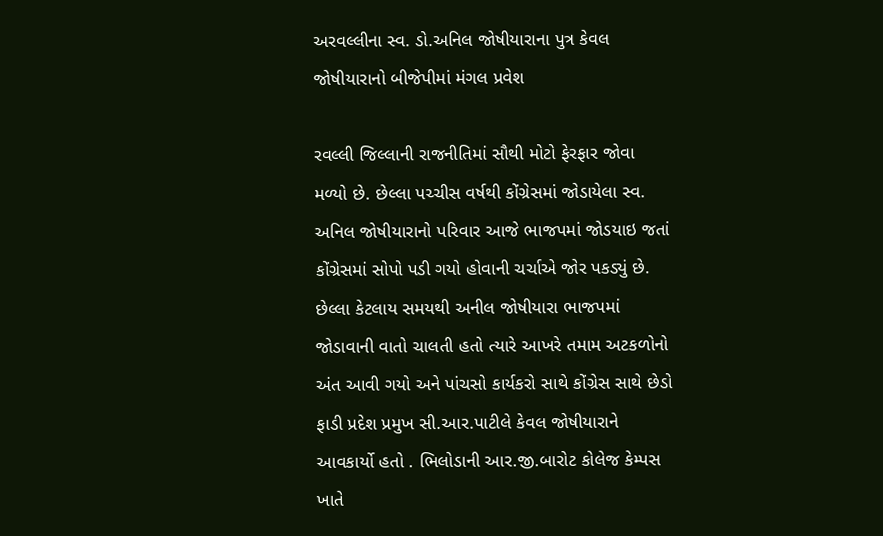અરવલ્લીના સ્વ. ડો.અનિલ જોષીયારાના પુત્ર કેવલ જોષીયારાનો બીજેપીમાં મંગલ પ્રવેશ

રવલ્લી જિલ્લાની રાજનીતિમાં સૌથી મોટો ફેરફાર જોવા મળ્યો છે. છેલ્લા પચ્ચીસ વર્ષથી કોંગ્રેસમાં જોડાયેલા સ્વ. અનિલ જોષીયારાનો પરિવાર આજે ભાજપમાં જોડયાઇ જતાં કોંગ્રેસમાં સોપો પડી ગયો હોવાની ચર્ચાએ જોર પકડ્યું છે. છેલ્લા કેટલાય સમયથી અનીલ જોષીયારા ભાજપમાં જોડાવાની વાતો ચાલતી હતો ત્યારે આખરે તમામ અટકળોનો અંત આવી ગયો અને પાંચસો કાર્યકરો સાથે કોંગ્રેસ સાથે છેડો ફાડી પ્રદેશ પ્રમુખ સી.આર.પાટીલે કેવલ જોષીયારાને આવકાર્યો હતો . ભિલોડાની આર.જી.બારોટ કોલેજ કેમ્પસ ખાતે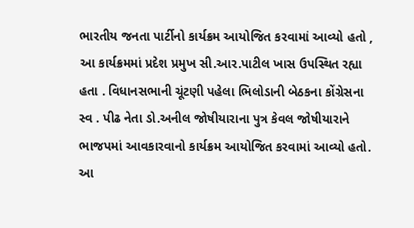ભારતીય જનતા પાર્ટીનો કાર્યક્રમ આયોજિત કરવામાં આવ્યો હતો , આ કાર્યક્રમમાં પ્રદેશ પ્રમુખ સી.આર.પાટીલ ખાસ ઉપસ્થિત રહ્યા હતા . વિધાનસભાની ચૂંટણી પહેલા ભિલોડાની બેઠકના કોંગ્રેસના સ્વ . પીઢ નેતા ડો.અનીલ જોષીયારાના પુત્ર કેવલ જોષીયારાને ભાજપમાં આવકારવાનો કાર્યક્રમ આયોજિત કરવામાં આવ્યો હતો. આ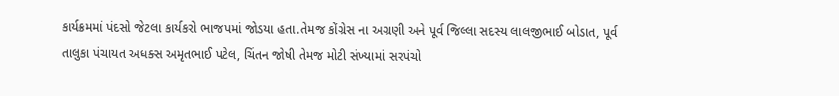કાર્યક્રમમાં પંદસો જેટલા કાર્યકરો ભાજપમાં જોડયા હતા.તેમજ કોંગ્રેસ ના અગ્રણી અને પૂર્વ જિલ્લા સદસ્ય લાલજીભાઈ બોડાત, પૂર્વ તાલુકા પંચાયત અધક્સ અમૃતભાઈ પટેલ, ચિંતન જોષી તેમજ મોટી સંખ્યામાં સરપંચો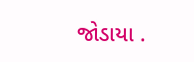જોડાયા .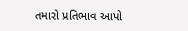તમારો પ્રતિભાવ આપો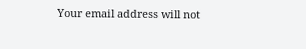Your email address will not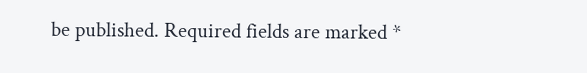be published. Required fields are marked *